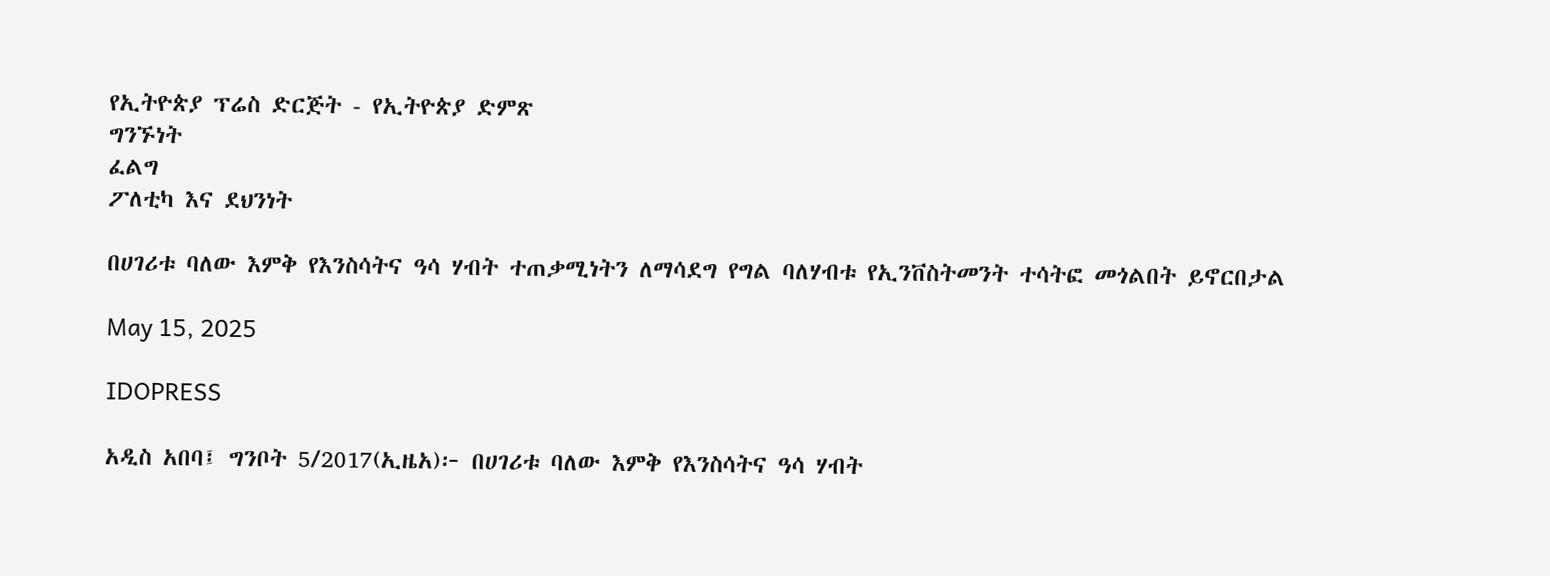የኢትዮጵያ ፕሬስ ድርጅት - የኢትዮጵያ ድምጽ
ግንኙነት
ፈልግ
ፖለቲካ እና ደህንነት

በሀገሪቱ ባለው እምቅ የእንስሳትና ዓሳ ሃብት ተጠቃሚነትን ለማሳደግ የግል ባለሃብቱ የኢንቨስትመንት ተሳትፎ መጎልበት ይኖርበታል

May 15, 2025

IDOPRESS

አዲስ አበባ፤ ግንቦት 5/2017(ኢዜአ)፦ በሀገሪቱ ባለው እምቅ የእንስሳትና ዓሳ ሃብት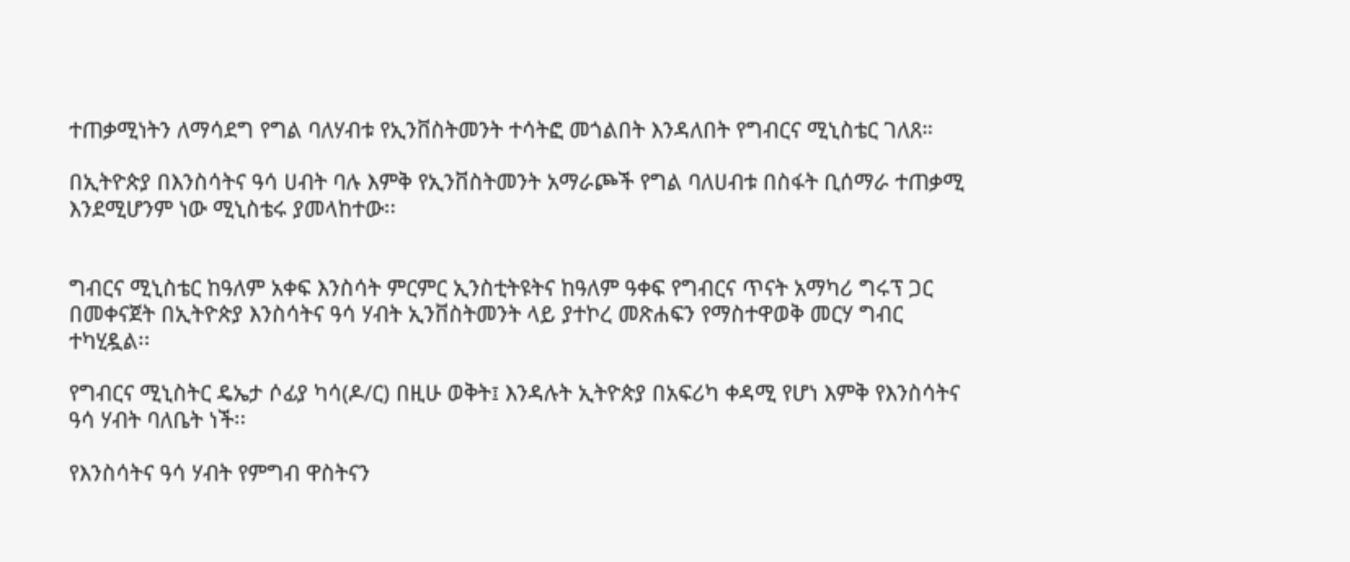ተጠቃሚነትን ለማሳደግ የግል ባለሃብቱ የኢንቨስትመንት ተሳትፎ መጎልበት እንዳለበት የግብርና ሚኒስቴር ገለጸ።

በኢትዮጵያ በእንስሳትና ዓሳ ሀብት ባሉ እምቅ የኢንቨስትመንት አማራጮች የግል ባለሀብቱ በስፋት ቢሰማራ ተጠቃሚ እንደሚሆንም ነው ሚኒስቴሩ ያመላከተው፡፡


ግብርና ሚኒስቴር ከዓለም አቀፍ እንስሳት ምርምር ኢንስቲትዩትና ከዓለም ዓቀፍ የግብርና ጥናት አማካሪ ግሩፕ ጋር በመቀናጀት በኢትዮጵያ እንስሳትና ዓሳ ሃብት ኢንቨስትመንት ላይ ያተኮረ መጽሐፍን የማስተዋወቅ መርሃ ግብር ተካሂዷል፡፡

የግብርና ሚኒስትር ዴኤታ ሶፊያ ካሳ(ዶ/ር) በዚሁ ወቅት፤ እንዳሉት ኢትዮጵያ በአፍሪካ ቀዳሚ የሆነ እምቅ የእንስሳትና ዓሳ ሃብት ባለቤት ነች፡፡

የእንስሳትና ዓሳ ሃብት የምግብ ዋስትናን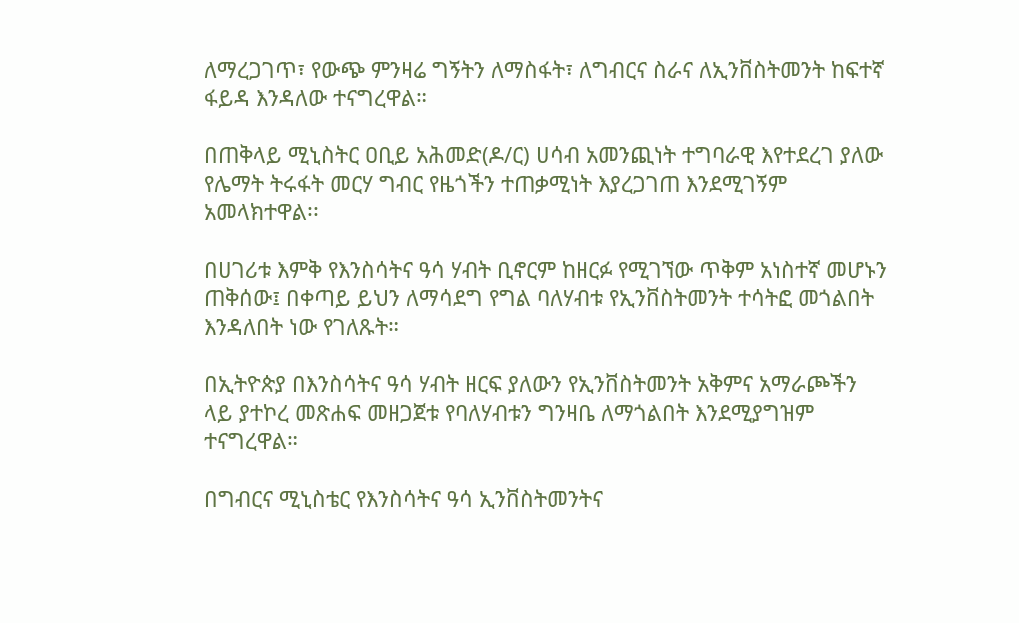ለማረጋገጥ፣ የውጭ ምንዛሬ ግኝትን ለማስፋት፣ ለግብርና ስራና ለኢንቨስትመንት ከፍተኛ ፋይዳ እንዳለው ተናግረዋል።

በጠቅላይ ሚኒስትር ዐቢይ አሕመድ(ዶ/ር) ሀሳብ አመንጪነት ተግባራዊ እየተደረገ ያለው የሌማት ትሩፋት መርሃ ግብር የዜጎችን ተጠቃሚነት እያረጋገጠ እንደሚገኝም አመላክተዋል፡፡

በሀገሪቱ እምቅ የእንስሳትና ዓሳ ሃብት ቢኖርም ከዘርፉ የሚገኘው ጥቅም አነስተኛ መሆኑን ጠቅሰው፤ በቀጣይ ይህን ለማሳደግ የግል ባለሃብቱ የኢንቨስትመንት ተሳትፎ መጎልበት እንዳለበት ነው የገለጹት።

በኢትዮጵያ በእንስሳትና ዓሳ ሃብት ዘርፍ ያለውን የኢንቨስትመንት አቅምና አማራጮችን ላይ ያተኮረ መጽሐፍ መዘጋጀቱ የባለሃብቱን ግንዛቤ ለማጎልበት እንደሚያግዝም ተናግረዋል።

በግብርና ሚኒስቴር የእንስሳትና ዓሳ ኢንቨስትመንትና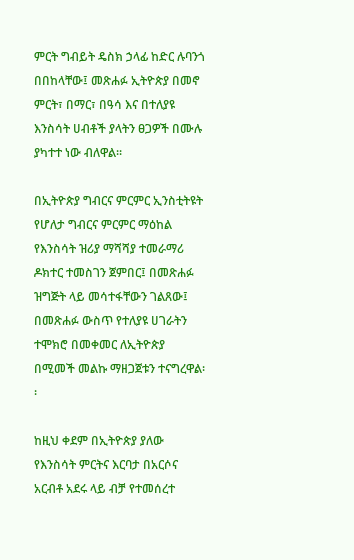ምርት ግብይት ዴስክ ኃላፊ ከድር ሉባንጎ በበከላቸው፤ መጽሐፉ ኢትዮጵያ በመኖ ምርት፣ በማር፣ በዓሳ እና በተለያዩ እንስሳት ሀብቶች ያላትን ፀጋዎች በሙሉ ያካተተ ነው ብለዋል፡፡

በኢትዮጵያ ግብርና ምርምር ኢንስቲትዩት የሆለታ ግብርና ምርምር ማዕከል የእንስሳት ዝሪያ ማሻሻያ ተመራማሪ ዶክተር ተመስገን ጀምበር፤ በመጽሐፉ ዝግጅት ላይ መሳተፋቸውን ገልጸው፤ በመጽሐፉ ውስጥ የተለያዩ ሀገራትን ተሞክሮ በመቀመር ለኢትዮጵያ በሚመች መልኩ ማዘጋጀቱን ተናግረዋል፡፡

ከዚህ ቀደም በኢትዮጵያ ያለው የእንስሳት ምርትና እርባታ በአርሶና አርብቶ አደሩ ላይ ብቻ የተመሰረተ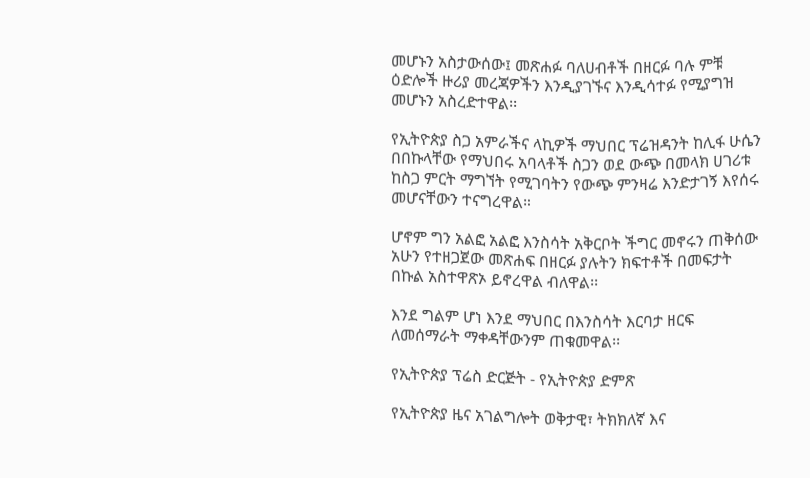መሆኑን አስታውሰው፤ መጽሐፉ ባለሀብቶች በዘርፉ ባሉ ምቹ ዕድሎች ዙሪያ መረጃዎችን እንዲያገኙና እንዲሳተፉ የሚያግዝ መሆኑን አስረድተዋል፡፡

የኢትዮጵያ ስጋ አምራችና ላኪዎች ማህበር ፕሬዝዳንት ከሊፋ ሁሴን በበኩላቸው የማህበሩ አባላቶች ስጋን ወደ ውጭ በመላክ ሀገሪቱ ከስጋ ምርት ማግኘት የሚገባትን የውጭ ምንዛሬ እንድታገኝ እየሰሩ መሆናቸውን ተናግረዋል።

ሆኖም ግን አልፎ አልፎ እንስሳት አቅርቦት ችግር መኖሩን ጠቅሰው አሁን የተዘጋጀው መጽሐፍ በዘርፉ ያሉትን ክፍተቶች በመፍታት በኩል አስተዋጽኦ ይኖረዋል ብለዋል፡፡

እንደ ግልም ሆነ እንደ ማህበር በእንስሳት እርባታ ዘርፍ ለመሰማራት ማቀዳቸውንም ጠቁመዋል፡፡

የኢትዮጵያ ፕሬስ ድርጅት - የኢትዮጵያ ድምጽ

የኢትዮጵያ ዜና አገልግሎት ወቅታዊ፣ ትክክለኛ እና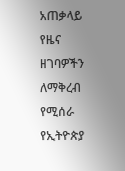አጠቃላይ የዜና ዘገባዎችን ለማቅረብ የሚሰራ የኢትዮጵያ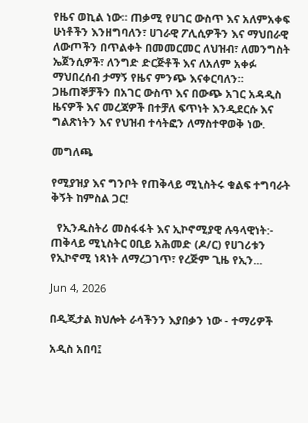የዜና ወኪል ነው። ጠቃሚ የሀገር ውስጥ እና አለምአቀፍ ሁነቶችን እንዘግባለን፣ ሀገራዊ ፖሊሲዎችን እና ማህበራዊ ለውጦችን በጥልቀት በመመርመር ለህዝብ፣ ለመንግስት ኤጀንሲዎች፣ ለንግድ ድርጅቶች እና ለአለም አቀፉ ማህበረሰብ ታማኝ የዜና ምንጭ እናቀርባለን። ጋዜጠኞቻችን በአገር ውስጥ እና በውጭ አገር አዳዲስ ዜናዎች እና መረጃዎች በተቻለ ፍጥነት እንዲደርሱ እና ግልጽነትን እና የህዝብ ተሳትፎን ለማስተዋወቅ ነው.

መግለጫ

የሚያዝያ እና ግንቦት የጠቅላይ ሚኒስትሩ ቁልፍ ተግባራት ቅኝት ከምስል ጋር!

  የኢንዱስትሪ መስፋፋት እና ኢኮኖሚያዊ ሉዓላዊነት:- ጠቅላይ ሚኒስትር ዐቢይ አሕመድ (ዶ/ር) የሀገሪቱን የኢኮኖሚ ነጻነት ለማረጋገጥ፣ የረጅም ጊዜ የኢን...

Jun 4, 2026

በዲጂታል ክህሎት ራሳችንን እያበቃን ነው - ተማሪዎች

አዲስ አበባ፤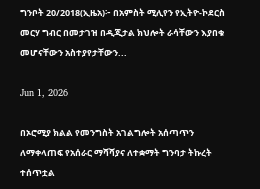ግንቦት 20/2018(ኢዜአ)፦ በአምስት ሚሊየን የኢትዮ-ኮደርስ መርሃ ግብር በመታገዝ በዲጂታል ክህሎት ራሳቸውን እያበቁ መሆናቸውን አስተያየታቸውን...

Jun 1, 2026

በኦሮሚያ ክልል የመንግስት አገልግሎት አሰጣጥን ለማቀላጠፍ የአሰራር ማሻሻያና ለተቋማት ግንባታ ትኩረት ተሰጥቷል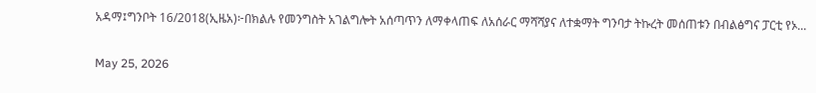አዳማ፤ግንቦት 16/2018(ኢዜአ)፦በክልሉ የመንግስት አገልግሎት አሰጣጥን ለማቀላጠፍ ለአሰራር ማሻሻያና ለተቋማት ግንባታ ትኩረት መሰጠቱን በብልፅግና ፓርቲ የኦ...

May 25, 2026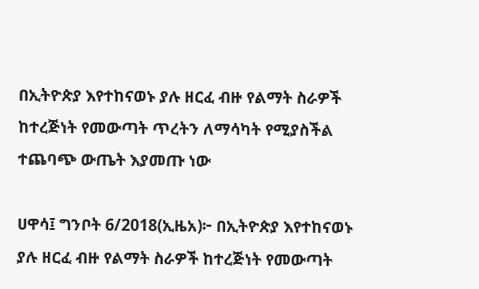በኢትዮጵያ እየተከናወኑ ያሉ ዘርፈ ብዙ የልማት ስራዎች ከተረጅነት የመውጣት ጥረትን ለማሳካት የሚያስችል ተጨባጭ ውጤት እያመጡ ነው

ሀዋሳ፤ ግንቦት 6/2018(ኢዜአ)፦ በኢትዮጵያ እየተከናወኑ ያሉ ዘርፈ ብዙ የልማት ስራዎች ከተረጅነት የመውጣት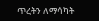ጥረትን ለማሳካት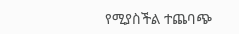የሚያስችል ተጨባጭ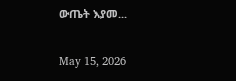ውጤት እያመ...

May 15, 2026